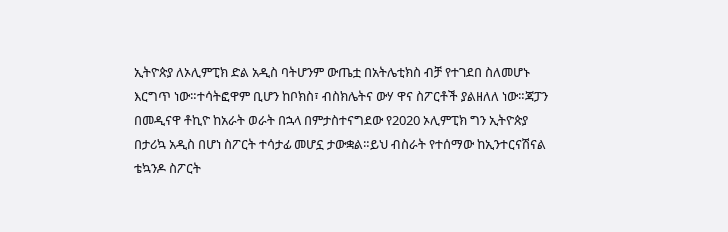ኢትዮጵያ ለኦሊምፒክ ድል አዲስ ባትሆንም ውጤቷ በአትሌቲክስ ብቻ የተገደበ ስለመሆኑ እርግጥ ነው።ተሳትፎዋም ቢሆን ከቦክስ፣ ብስክሌትና ውሃ ዋና ስፖርቶች ያልዘለለ ነው።ጃፓን በመዲናዋ ቶኪዮ ከአራት ወራት በኋላ በምታስተናግደው የ2020 ኦሊምፒክ ግን ኢትዮጵያ በታሪኳ አዲስ በሆነ ስፖርት ተሳታፊ መሆኗ ታውቋል።ይህ ብስራት የተሰማው ከኢንተርናሽናል ቴኳንዶ ስፖርት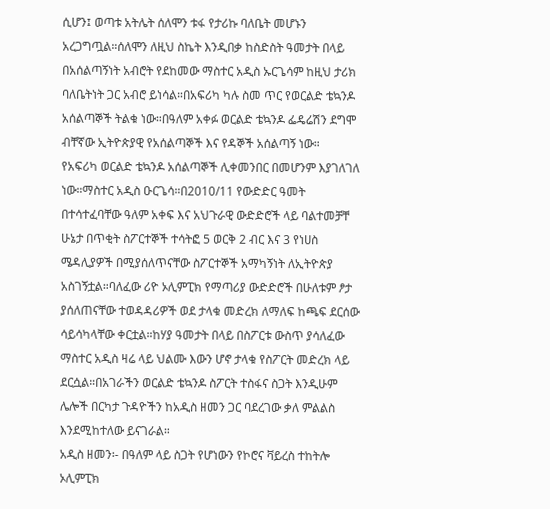ሲሆን፤ ወጣቱ አትሌት ሰለሞን ቱፋ የታሪኩ ባለቤት መሆኑን አረጋግጧል።ሰለሞን ለዚህ ስኬት እንዲበቃ ከስድስት ዓመታት በላይ በአሰልጣኝነት አብሮት የደከመው ማስተር አዲስ ኡርጌሳም ከዚህ ታሪክ ባለቤትነት ጋር አብሮ ይነሳል።በአፍሪካ ካሉ ስመ ጥር የወርልድ ቴኳንዶ አሰልጣኞች ትልቁ ነው።በዓለም አቀፉ ወርልድ ቴኳንዶ ፌዴሬሽን ደግሞ ብቸኛው ኢትዮጵያዊ የአሰልጣኞች እና የዳኞች አሰልጣኝ ነው።
የአፍሪካ ወርልድ ቴኳንዶ አሰልጣኞች ሊቀመንበር በመሆንም እያገለገለ ነው።ማስተር አዲስ ዑርጌሳ።በ2010/11 የውድድር ዓመት በተሳተፈባቸው ዓለም አቀፍ እና አህጉራዊ ውድድሮች ላይ ባልተመቻቸ ሁኔታ በጥቂት ስፖርተኞች ተሳትፎ 5 ወርቅ 2 ብር እና 3 የነሀስ ሜዳሊያዎች በሚያሰለጥናቸው ስፖርተኞች አማካኝነት ለኢትዮጵያ አስገኝቷል።ባለፈው ሪዮ ኦሊምፒክ የማጣሪያ ውድድሮች በሁለቱም ፆታ ያሰለጠናቸው ተወዳዳሪዎች ወደ ታላቁ መድረክ ለማለፍ ከጫፍ ደርሰው ሳይሳካላቸው ቀርቷል።ከሃያ ዓመታት በላይ በስፖርቱ ውስጥ ያሳለፈው ማስተር አዲስ ዛሬ ላይ ህልሙ እውን ሆኖ ታላቁ የስፖርት መድረክ ላይ ደርሷል።በአገራችን ወርልድ ቴኳንዶ ስፖርት ተስፋና ስጋት እንዲሁም ሌሎች በርካታ ጉዳዮችን ከአዲስ ዘመን ጋር ባደረገው ቃለ ምልልስ እንደሚከተለው ይናገራል።
አዲስ ዘመን፡- በዓለም ላይ ስጋት የሆነውን የኮሮና ቫይረስ ተከትሎ ኦሊምፒክ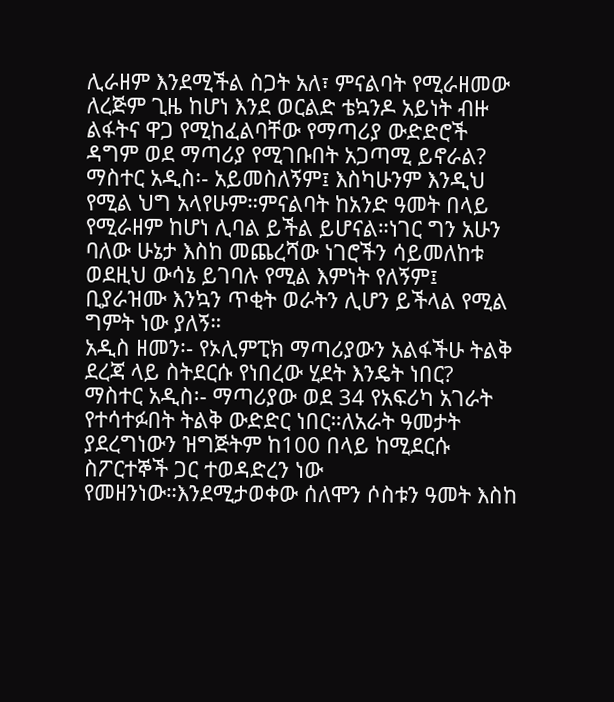ሊራዘም እንደሚችል ስጋት አለ፣ ምናልባት የሚራዘመው ለረጅም ጊዜ ከሆነ እንደ ወርልድ ቴኳንዶ አይነት ብዙ ልፋትና ዋጋ የሚከፈልባቸው የማጣሪያ ውድድሮች ዳግም ወደ ማጣሪያ የሚገቡበት አጋጣሚ ይኖራል?
ማስተር አዲስ፡- አይመስለኝም፤ እስካሁንም እንዲህ የሚል ህግ አላየሁም።ምናልባት ከአንድ ዓመት በላይ የሚራዘም ከሆነ ሊባል ይችል ይሆናል።ነገር ግን አሁን ባለው ሁኔታ እስከ መጨረሻው ነገሮችን ሳይመለከቱ ወደዚህ ውሳኔ ይገባሉ የሚል እምነት የለኝም፤ ቢያራዝሙ እንኳን ጥቂት ወራትን ሊሆን ይችላል የሚል ግምት ነው ያለኝ።
አዲስ ዘመን፡- የኦሊምፒክ ማጣሪያውን አልፋችሁ ትልቅ ደረጃ ላይ ስትደርሱ የነበረው ሂደት እንዴት ነበር?
ማስተር አዲስ፡- ማጣሪያው ወደ 34 የአፍሪካ አገራት የተሳተፉበት ትልቅ ውድድር ነበር።ለአራት ዓመታት ያደረግነውን ዝግጅትም ከ100 በላይ ከሚደርሱ ስፖርተኞች ጋር ተወዳድረን ነው የመዘንነው።እንደሚታወቀው ሰለሞን ሶስቱን ዓመት እስከ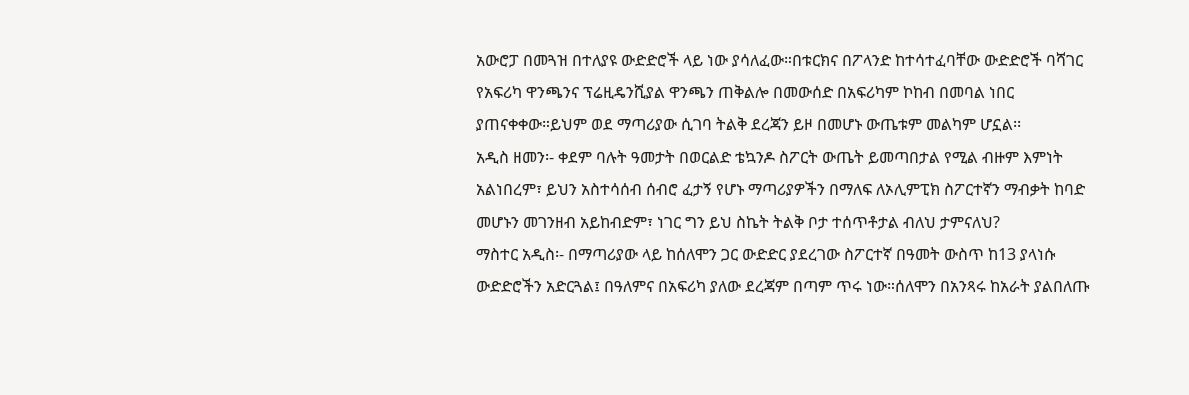አውሮፓ በመጓዝ በተለያዩ ውድድሮች ላይ ነው ያሳለፈው።በቱርክና በፖላንድ ከተሳተፈባቸው ውድድሮች ባሻገር የአፍሪካ ዋንጫንና ፕሬዚዴንሺያል ዋንጫን ጠቅልሎ በመውሰድ በአፍሪካም ኮከብ በመባል ነበር ያጠናቀቀው።ይህም ወደ ማጣሪያው ሲገባ ትልቅ ደረጃን ይዞ በመሆኑ ውጤቱም መልካም ሆኗል፡፡
አዲስ ዘመን፡- ቀደም ባሉት ዓመታት በወርልድ ቴኳንዶ ስፖርት ውጤት ይመጣበታል የሚል ብዙም እምነት አልነበረም፣ ይህን አስተሳሰብ ሰብሮ ፈታኝ የሆኑ ማጣሪያዎችን በማለፍ ለኦሊምፒክ ስፖርተኛን ማብቃት ከባድ መሆኑን መገንዘብ አይከብድም፣ ነገር ግን ይህ ስኬት ትልቅ ቦታ ተሰጥቶታል ብለህ ታምናለህ?
ማስተር አዲስ፡- በማጣሪያው ላይ ከሰለሞን ጋር ውድድር ያደረገው ስፖርተኛ በዓመት ውስጥ ከ13 ያላነሱ ውድድሮችን አድርጓል፤ በዓለምና በአፍሪካ ያለው ደረጃም በጣም ጥሩ ነው።ሰለሞን በአንጻሩ ከአራት ያልበለጡ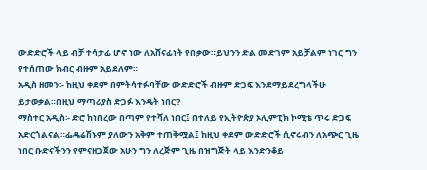ውድድሮች ላይ ብቻ ተሳታፊ ሆኖ ነው ለአሸናፊነት የበቃው።ይህንን ድል መድገም አይቻልም ነገር ግን የተሰጠው ክብር ብዙም አይደለም።
አዲስ ዘመን፡- ከዚህ ቀደም በምትሳተፉባቸው ውድድሮች ብዙም ድጋፍ እንደማይደረግላችሁ ይታወቃል።በዚህ ማጣሪያስ ድጋፉ እንዴት ነበር?
ማስተር አዲስ፡- ድሮ ከነበረው በጣም የተሻለ ነበር፤ በተለይ የኢትዮጵያ ኦሊምፒክ ኮሚቴ ጥሩ ድጋፍ አድርጎልናል።ፌዴሬሽኑም ያለውን አቅም ተጠቅሟል፤ ከዚህ ቀደም ውድድሮች ሲኖሩብን ለአጭር ጊዜ ነበር ቡድናችንን የምናዘጋጀው አሁን ግን ለረጅም ጊዜ በዝግጅት ላይ እንድንቆይ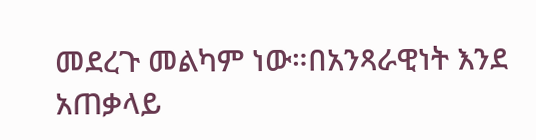መደረጉ መልካም ነው።በአንጻራዊነት እንደ አጠቃላይ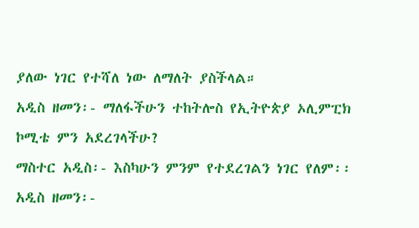ያለው ነገር የተሻለ ነው ለማለት ያስችላል።
አዲስ ዘመን፡- ማለፋችሁን ተከትሎስ የኢትዮጵያ ኦሊምፒክ ኮሚቴ ምን አደረገላችሁ?
ማስተር አዲስ፡- እስካሁን ምንም የተደረገልን ነገር የለም፡፡
አዲስ ዘመን፡-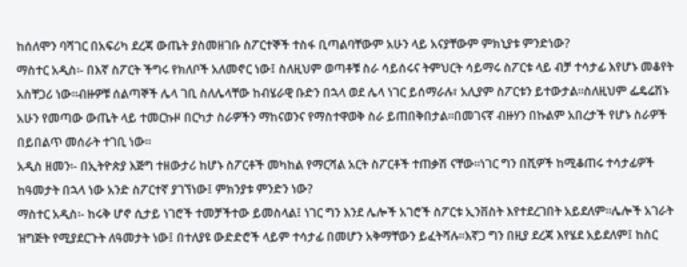ከሰለሞን ባሻገር በአፍሪካ ደረጃ ውጤት ያስመዘገቡ ስፖርተኞች ተስፋ ቢጣልባቸውም አሁን ላይ አናያቸውም ምክኒያቱ ምንድነው?
ማስተር አዲስ፡- በእኛ ስፖርት ችግሩ የክለቦች አለመኖር ነው፤ ስለዚህም ወጣቶቹ ስራ ሳይሰሩና ትምህርት ሳይማሩ ስፖርቱ ላይ ብቻ ተሳታፊ እየሆኑ መቆየት አስቸጋሪ ነው።ብዙዎቹ ሰልጣኞች ሌላ ገቢ ስለሌላቸው ከብሄራዊ ቡድን በኋላ ወደ ሌላ ነገር ይሰማራሉ፣ አሊያም ስፖርቱን ይተውታል።ስለዚህም ፌዴሬሽኑ አሁን የመጣው ውጤት ላይ ተመርኩዞ በርካታ ስራዎችን ማከናወንና የማስተዋወቅ ስራ ይጠበቅበታል።በመገናኛ ብዙሃን በኩልም አበረታች የሆኑ ስራዎች በይበልጥ መሰራት ተገቢ ነው።
አዲስ ዘመን፡- በኢትዮጵያ እጅግ ተዘውታሪ ከሆኑ ስፖርቶች መካከል የማርሻል አርት ስፖርቶች ተጠቃሽ ናቸው።ነገር ግን በሺዎች ከሚቆጠሩ ተሳታፊዎች ከዓመታት በኋላ ነው አንድ ስፖርተኛ ያገኘነው፤ ምክንያቱ ምንድን ነው?
ማስተር አዲስ፡- ከሩቅ ሆኖ ሲታይ ነገሮች ተመቻችተው ይመስላል፤ ነገር ግን እንደ ሌሎች አገሮች ስፖርቱ ኢንቨስት እየተደረገበት አይደለም።ሌሎች አገራት ዝግጅት የሚያደርጉት ለዓመታት ነው፤ በተለያዩ ውድድሮች ላይም ተሳታፊ በመሆን አቅማቸውን ይፈትሻሉ።እኛጋ ግን በዚያ ደረጃ እየሄደ አይደለም፤ ከስር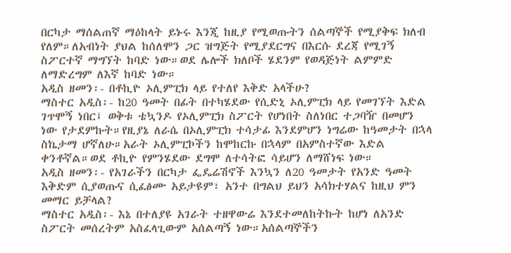በርካታ ማሰልጠኛ ማዕከላት ይኑሩ እንጂ ከዚያ የሚወጡትን ሰልጣኞች የሚያቅፍ ክለብ የለም።ለአብነት ያህል ከሰለሞን ጋር ዝግጅት የሚያደርግና በእርሱ ደረጃ የሚገኝ ስፖርተኛ ማግኘት ከባድ ነው።ወደ ሌሎች ክለቦች ሄደንም የወዳጅነት ልምምድ ለማድረግም ለእኛ ከባድ ነው።
አዲስ ዘመን፡- በቶኪዮ ኦሊምፒክ ላይ የተለየ እቅድ አላችሁ?
ማስተር አዲስ፡- ከ20 ዓመት በፊት በተካሄደው የሲድኒ ኦሊምፒክ ላይ የመገኘት እድል ገጥሞኝ ነበር፤ ወቅቱ ቴኳንዶ የኦሊምፒክ ስፖርት የሆነበት ስለነበር ተጋባዥ በመሆን ነው የታደምኩት።የዚያኔ ለራሴ በኦሊምፒክ ተሳታፊ እንደምሆን ነግሬው ከዓመታት በኋላ ስኬታማ ሆኛለሁ።አራት ኦሊምፒኮችን ከሞከርኩ በኋላም በአምስተኛው እድል ቀንቶኛል።ወደ ቶኪዮ የምንሄደው ደግሞ ለተሳትፎ ሳይሆን ለማሸነፍ ነው።
አዲስ ዘመን፡- የአገራችን በርካታ ፌዴሬሽኖች እንኳን ለ20 ዓመታት የአንድ ዓመት እቅድም ሲያወጡና ሲፈፅሙ አይታዩም፣ አንተ በግልህ ይህን አሳክተሃልና ከዚህ ምን መማር ይቻላል?
ማስተር አዲስ፡- እኔ በተለያዩ አገራት ተዘዋውሬ እንደተመለከትኩት ከሆነ ለአንድ ስፖርት መሰረትም አስፈላጊውም አሰልጣኝ ነው።አሰልጣኞችን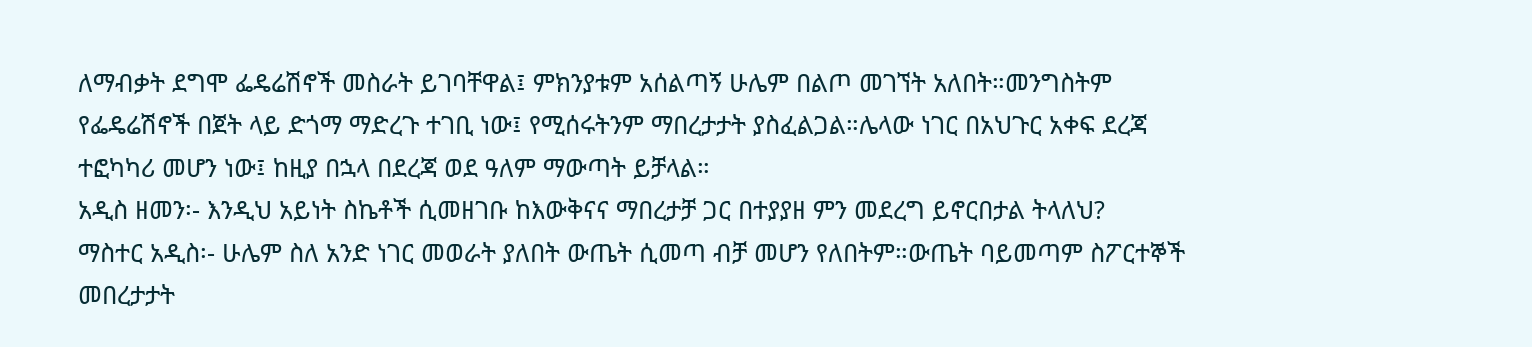ለማብቃት ደግሞ ፌዴሬሽኖች መስራት ይገባቸዋል፤ ምክንያቱም አሰልጣኝ ሁሌም በልጦ መገኘት አለበት።መንግስትም የፌዴሬሽኖች በጀት ላይ ድጎማ ማድረጉ ተገቢ ነው፤ የሚሰሩትንም ማበረታታት ያስፈልጋል።ሌላው ነገር በአህጉር አቀፍ ደረጃ ተፎካካሪ መሆን ነው፤ ከዚያ በኋላ በደረጃ ወደ ዓለም ማውጣት ይቻላል።
አዲስ ዘመን፡- እንዲህ አይነት ስኬቶች ሲመዘገቡ ከእውቅናና ማበረታቻ ጋር በተያያዘ ምን መደረግ ይኖርበታል ትላለህ?
ማስተር አዲስ፡- ሁሌም ስለ አንድ ነገር መወራት ያለበት ውጤት ሲመጣ ብቻ መሆን የለበትም።ውጤት ባይመጣም ስፖርተኞች መበረታታት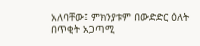አለባቸው፤ ምክንያቱም በውድድር ዕለት በጥቂት አጋጣሚ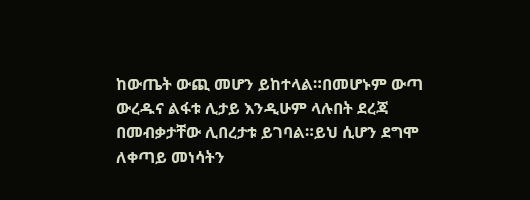ከውጤት ውጪ መሆን ይከተላል።በመሆኑም ውጣ ውረዱና ልፋቱ ሊታይ እንዲሁም ላሉበት ደረጃ በመብቃታቸው ሊበረታቱ ይገባል።ይህ ሲሆን ደግሞ ለቀጣይ መነሳትን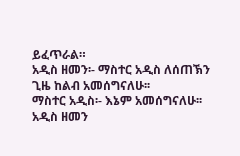ይፈጥራል።
አዲስ ዘመን፡- ማስተር አዲስ ለሰጠኽን ጊዜ ከልብ አመሰግናለሁ፡፡
ማስተር አዲስ፡- እኔም አመሰግናለሁ፡፡
አዲስ ዘመን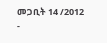መጋቢት 14 /2012
-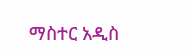ማስተር አዲስ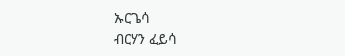ኡርጌሳ
ብርሃን ፈይሳ